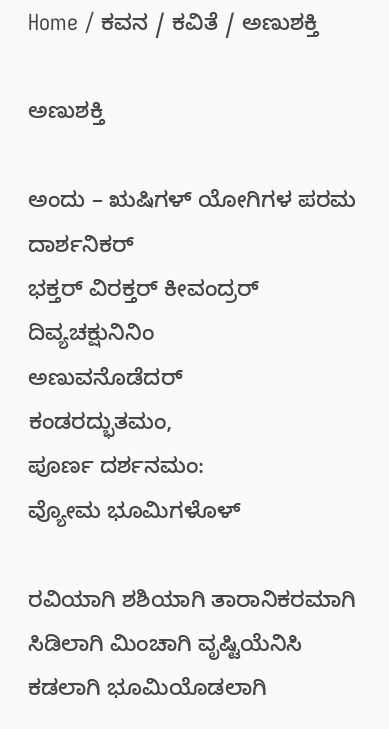Home / ಕವನ / ಕವಿತೆ / ಅಣುಶಕ್ತಿ

ಅಣುಶಕ್ತಿ

ಅಂದು – ಋಷಿಗಳ್ ಯೋಗಿಗಳ ಪರಮ ದಾರ್ಶನಿಕರ್‍
ಭಕ್ತರ್‍ ವಿರಕ್ತರ್‍ ಕೀವಂದ್ರರ್‍
ದಿವ್ಯಚಕ್ಷುನಿನಿಂ
ಅಣುವನೊಡೆದರ್‍
ಕಂಡರದ್ಭುತಮಂ,
ಪೂರ್ಣ ದರ್ಶನಮಂ:
ವ್ಯೋಮ ಭೂಮಿಗಳೊಳ್

ರವಿಯಾಗಿ ಶಶಿಯಾಗಿ ತಾರಾನಿಕರಮಾಗಿ
ಸಿಡಿಲಾಗಿ ಮಿಂಚಾಗಿ ವೃಷ್ಟಿಯೆನಿಸಿ
ಕಡಲಾಗಿ ಭೂಮಿಯೊಡಲಾಗಿ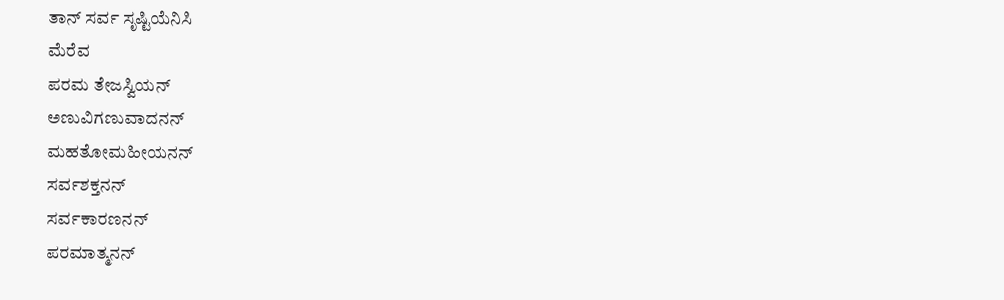ತಾನ್ ಸರ್ವ ಸೃಷ್ಟಿಯೆನಿಸಿ
ಮೆರೆವ
ಪರಮ ತೇಜಸ್ವಿಯನ್
ಅಣುವಿಗಣುವಾದನನ್
ಮಹತೋಮಹೀಯನನ್
ಸರ್ವಶಕ್ತನನ್
ಸರ್ವಕಾರಣನನ್
ಪರಮಾತ್ಮನನ್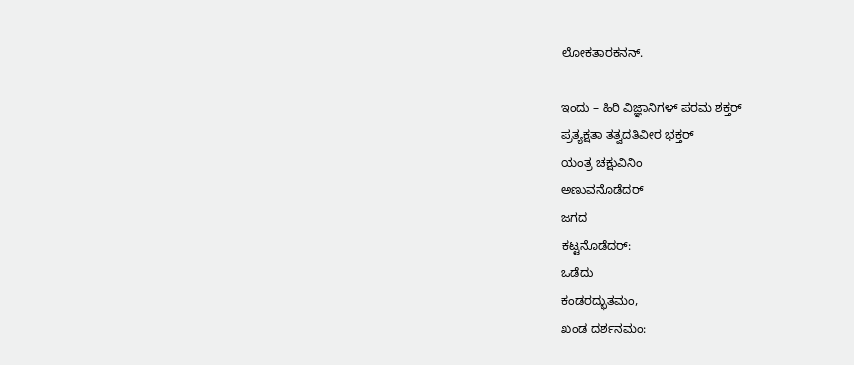ಲೋಕತಾರಕನನ್.

ಇಂದು – ಹಿರಿ ವಿಜ್ಞಾನಿಗಳ್ ಪರಮ ಶಕ್ತರ್‍
ಪ್ರತ್ಯಕ್ಷತಾ ತತ್ವದತಿವೀರ ಭಕ್ತರ್‍
ಯಂತ್ರ ಚಕ್ಷುವಿನಿಂ
ಅಣುವನೊಡೆದರ್‍
ಜಗದ
ಕಟ್ಟನೊಡೆದರ್‍:
ಒಡೆದು
ಕಂಡರದ್ಭುತಮಂ,
ಖಂಡ ದರ್ಶನಮಂ: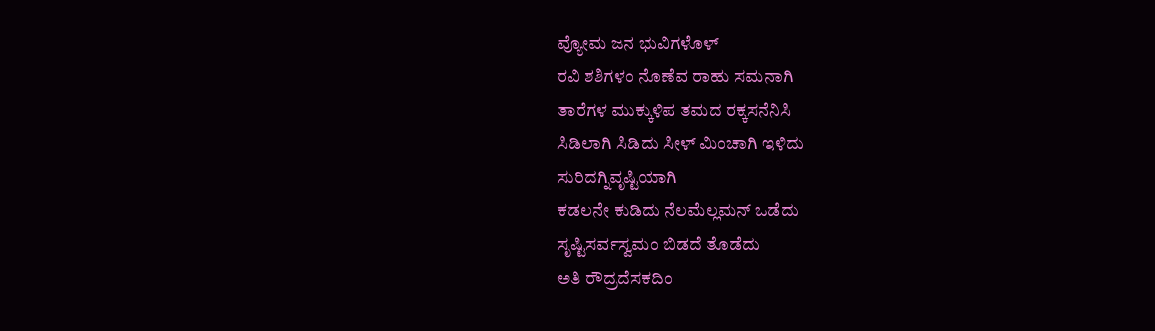ವ್ಯೋಮ ಜನ ಭುವಿಗಳೊಳ್
ರವಿ ಶಶಿಗಳಂ ನೊಣೆವ ರಾಹು ಸಮನಾಗಿ
ತಾರೆಗಳ ಮುಕ್ಕುಳಿಪ ತಮದ ರಕ್ಕಸನೆನಿಸಿ
ಸಿಡಿಲಾಗಿ ಸಿಡಿದು ಸೀಳ್ ಮಿಂಚಾಗಿ ಇಳಿದು
ಸುರಿದಗ್ನಿವೃಷ್ಟಿಯಾಗಿ
ಕಡಲನೇ ಕುಡಿದು ನೆಲಮೆಲ್ಲಮನ್ ಒಡೆದು
ಸೃಷ್ಟಿಸರ್ವಸ್ವಮಂ ಬಿಡದೆ ತೊಡೆದು
ಅತಿ ರೌದ್ರದೆಸಕದಿಂ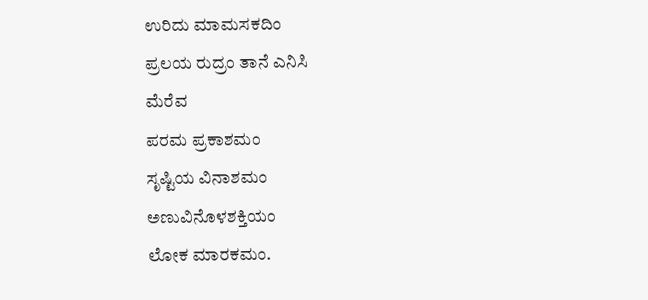ಉರಿದು ಮಾಮಸಕದಿಂ
ಪ್ರಲಯ ರುದ್ರಂ ತಾನೆ ಎನಿಸಿ
ಮೆರೆವ
ಪರಮ ಪ್ರಕಾಶಮಂ
ಸೃಷ್ಟಿಯ ವಿನಾಶಮಂ
ಅಣುವಿನೊಳಶಕ್ತಿಯಂ
ಲೋಕ ಮಾರಕಮಂ.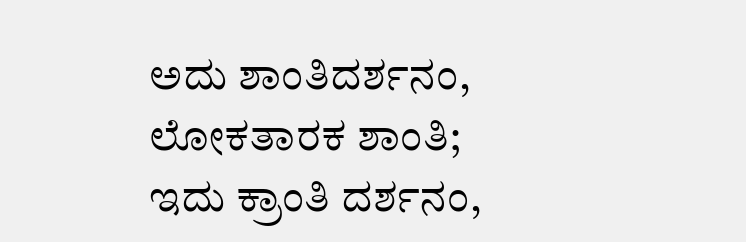ಅದು ಶಾಂತಿದರ್ಶನಂ,
ಲೋಕತಾರಕ ಶಾಂತಿ;
ಇದು ಕ್ರಾಂತಿ ದರ್ಶನಂ,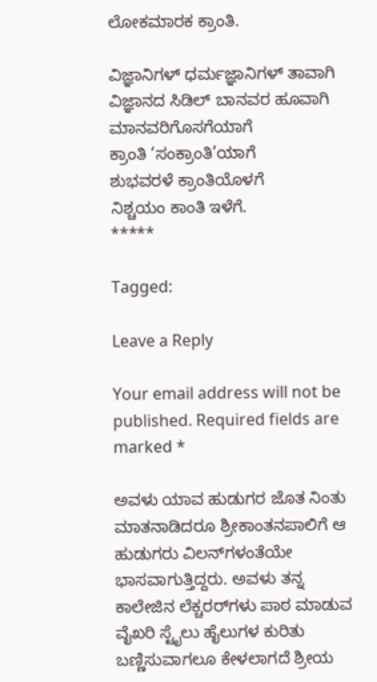ಲೋಕಮಾರಕ ಕ್ರಾಂತಿ.

ವಿಜ್ಞಾನಿಗಳ್ ಧರ್ಮಜ್ಞಾನಿಗಳ್ ತಾವಾಗಿ
ವಿಜ್ಞಾನದ ಸಿಡಿಲ್ ಬಾನವರ ಹೂವಾಗಿ
ಮಾನವರಿಗೊಸಗೆಯಾಗೆ
ಕ್ರಾಂತಿ ‘ಸಂಕ್ರಾಂತಿ’ಯಾಗೆ
ಶುಭವರಳೆ ಕ್ರಾಂತಿಯೊಳಗೆ
ನಿಶ್ಚಯಂ ಕಾಂತಿ ಇಳೆಗೆ.
*****

Tagged:

Leave a Reply

Your email address will not be published. Required fields are marked *

ಅವಳು ಯಾವ ಹುಡುಗರ ಜೊತ ನಿಂತು ಮಾತನಾಡಿದರೂ ಶ್ರೀಕಾಂತನಪಾಲಿಗೆ ಆ ಹುಡುಗರು ವಿಲನ್‌ಗಳಂತೆಯೇ ಭಾಸವಾಗುತ್ತಿದ್ದರು. ಅವಳು ತನ್ನ ಕಾಲೇಜಿನ ಲೆಕ್ಚರರ್‌ಗಳು ಪಾಠ ಮಾಡುವ ವೈಖರಿ ಸ್ಟೈಲು ಹೈಲುಗಳ ಕುರಿತು ಬಣ್ಣಿಸುವಾಗಲೂ ಕೇಳಲಾಗದೆ ಶ್ರೀಯ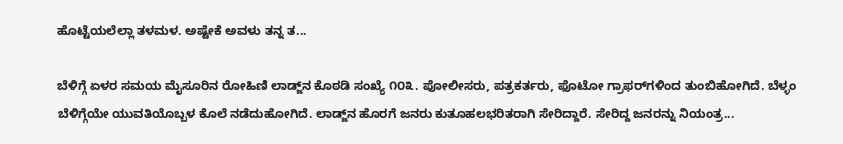ಹೊಟ್ಟೆಯಲೆಲ್ಲಾ ತಳಮಳ. ಅಷ್ಟೇಕೆ ಅವಳು ತನ್ನ ತ...

ಬೆಳಿಗ್ಗೆ ಏಳರ ಸಮಯ ಮೈಸೂರಿನ ರೋಹಿಣಿ ಲಾಡ್ಜ್‌ನ ಕೊಠಡಿ ಸಂಖ್ಯೆ ೧೦೩. ಪೋಲೀಸರು, ಪತ್ರಕರ್ತರು, ಫೊಟೋ ಗ್ರಾಫರ್‌ಗಳಿಂದ ತುಂಬಿಹೋಗಿದೆ. ಬೆಳ್ಳಂ ಬೆಳಿಗ್ಗೆಯೇ ಯುವತಿಯೊಬ್ಬಳ ಕೊಲೆ ನಡೆದುಹೋಗಿದೆ. ಲಾಡ್ಜ್‌ನ ಹೊರಗೆ ಜನರು ಕುತೂಹಲಭರಿತರಾಗಿ ಸೇರಿದ್ದಾರೆ. ಸೇರಿದ್ದ ಜನರನ್ನು ನಿಯಂತ್ರ...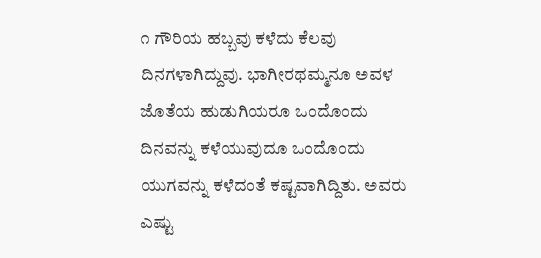೧ ಗೌರಿಯ ಹಬ್ಬವು ಕಳೆದು ಕೆಲವು ದಿನಗಳಾಗಿದ್ದುವು. ಭಾಗೀರಥಮ್ಮನೂ ಅವಳ ಜೊತೆಯ ಹುಡುಗಿಯರೂ ಒಂದೊಂದು ದಿನವನ್ನು ಕಳೆಯುವುದೂ ಒಂದೊಂದು ಯುಗವನ್ನು ಕಳೆದಂತೆ ಕಷ್ಟವಾಗಿದ್ದಿತು. ಅವರು ಎಷ್ಟು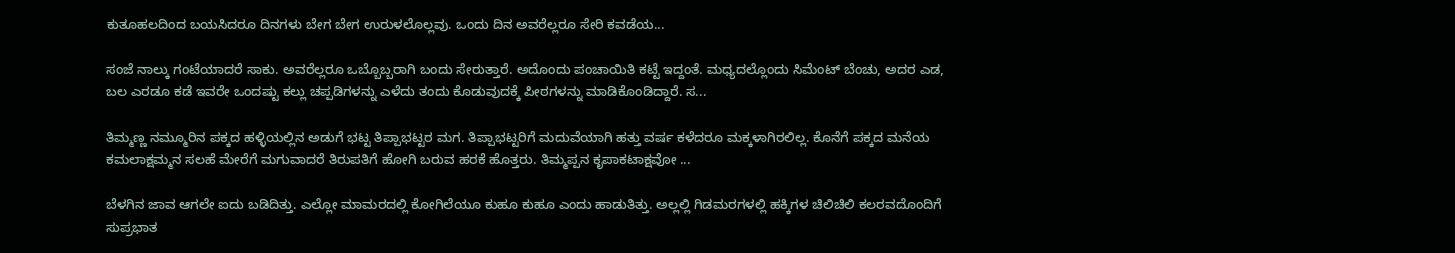ಕುತೂಹಲದಿಂದ ಬಯಸಿದರೂ ದಿನಗಳು ಬೇಗ ಬೇಗ ಉರುಳಲೊಲ್ಲವು. ಒಂದು ದಿನ ಅವರೆಲ್ಲರೂ ಸೇರಿ ಕವಡೆಯ...

ಸಂಜೆ ನಾಲ್ಕು ಗಂಟೆಯಾದರೆ ಸಾಕು. ಅವರೆಲ್ಲರೂ ಒಬ್ಬೊಬ್ಬರಾಗಿ ಬಂದು ಸೇರುತ್ತಾರೆ. ಅದೊಂದು ಪಂಚಾಯಿತಿ ಕಟ್ಟೆ ಇದ್ದಂತೆ. ಮಧ್ಯದಲ್ಲೊಂದು ಸಿಮೆಂಟ್ ಬೆಂಚು, ಅದರ ಎಡ, ಬಲ ಎರಡೂ ಕಡೆ ಇವರೇ ಒಂದಷ್ಟು ಕಲ್ಲು ಚಪ್ಪಡಿಗಳನ್ನು ಎಳೆದು ತಂದು ಕೊಡುವುದಕ್ಕೆ ಪೀಠಗಳನ್ನು ಮಾಡಿಕೊಂಡಿದ್ದಾರೆ. ಸ...

ತಿಮ್ಮಣ್ಣ ನಮ್ಮೂರಿನ ಪಕ್ಕದ ಹಳ್ಳಿಯಲ್ಲಿನ ಅಡುಗೆ ಭಟ್ಟ ತಿಪ್ಪಾಭಟ್ಟರ ಮಗ. ತಿಪ್ಪಾಭಟ್ಟರಿಗೆ ಮದುವೆಯಾಗಿ ಹತ್ತು ವರ್ಷ ಕಳೆದರೂ ಮಕ್ಕಳಾಗಿರಲಿಲ್ಲ. ಕೊನೆಗೆ ಪಕ್ಕದ ಮನೆಯ ಕಮಲಾಕ್ಷಮ್ಮನ ಸಲಹೆ ಮೇರೆಗೆ ಮಗುವಾದರೆ ತಿರುಪತಿಗೆ ಹೋಗಿ ಬರುವ ಹರಕೆ ಹೊತ್ತರು. ತಿಮ್ಮಪ್ಪನ ಕೃಪಾಕಟಾಕ್ಷವೋ ...

ಬೆಳಗಿನ ಜಾವ ಆಗಲೇ ಐದು ಬಡಿದಿತ್ತು. ಎಲ್ಲೋ ಮಾಮರದಲ್ಲಿ ಕೋಗಿಲೆಯೂ ಕುಹೂ ಕುಹೂ ಎಂದು ಹಾಡುತಿತ್ತು. ಅಲ್ಲಲ್ಲಿ ಗಿಡಮರಗಳಲ್ಲಿ ಹಕ್ಕಿಗಳ ಚಿಲಿಚಿಲಿ ಕಲರವದೊಂದಿಗೆ ಸುಪ್ರಭಾತ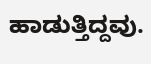ಹಾಡುತ್ತಿದ್ದವು.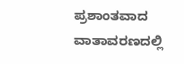ಪ್ರಶಾಂತವಾದ ವಾತಾವರಣದಲ್ಲಿ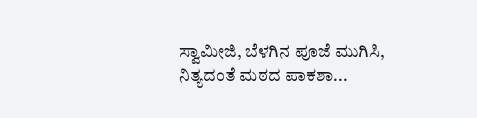ಸ್ವಾಮೀಜಿ, ಬೆಳಗಿನ ಪೂಜೆ ಮುಗಿಸಿ, ನಿತ್ಯದಂತೆ ಮಠದ ಪಾಕಶಾ...